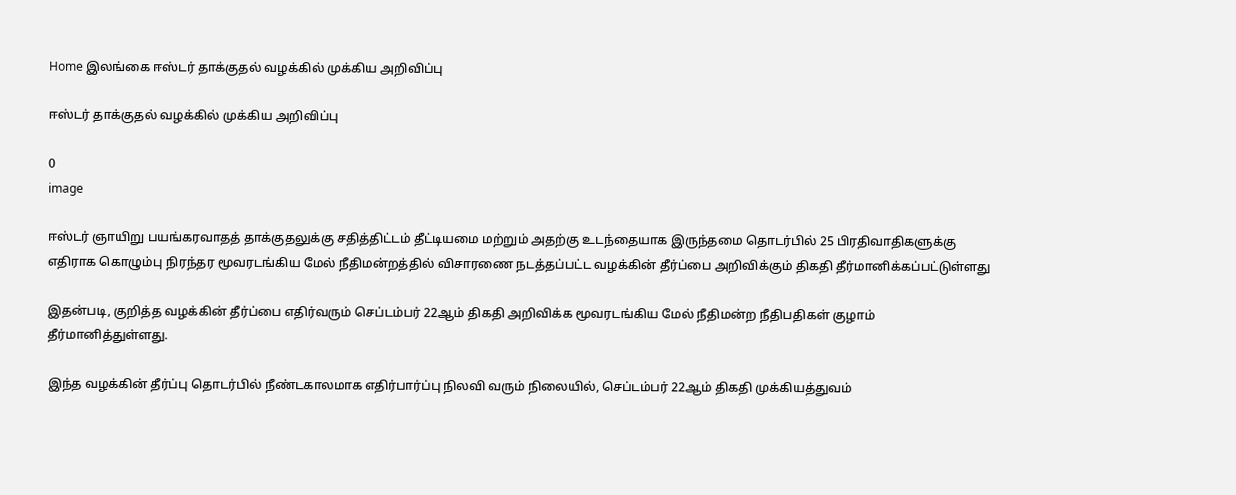Home இலங்கை ஈஸ்டர் தாக்குதல் வழக்கில் முக்கிய அறிவிப்பு

ஈஸ்டர் தாக்குதல் வழக்கில் முக்கிய அறிவிப்பு

0
image

ஈஸ்டர் ஞாயிறு பயங்கரவாதத் தாக்குதலுக்கு சதித்திட்டம் தீட்டியமை மற்றும் அதற்கு உடந்தையாக இருந்தமை தொடர்பில் 25 பிரதிவாதிகளுக்கு எதிராக கொழும்பு நிரந்தர மூவரடங்கிய மேல் நீதிமன்றத்தில் விசாரணை நடத்தப்பட்ட வழக்கின் தீர்ப்பை அறிவிக்கும் திகதி தீர்மானிக்கப்பட்டுள்ளது

இதன்படி, குறித்த வழக்கின் தீர்ப்பை எதிர்வரும் செப்டம்பர் 22ஆம் திகதி அறிவிக்க மூவரடங்கிய மேல் நீதிமன்ற நீதிபதிகள் குழாம் தீர்மானித்துள்ளது.

இந்த வழக்கின் தீர்ப்பு தொடர்பில் நீண்டகாலமாக எதிர்பார்ப்பு நிலவி வரும் நிலையில், செப்டம்பர் 22ஆம் திகதி முக்கியத்துவம்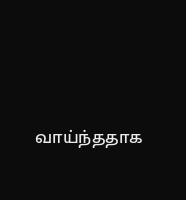வாய்ந்ததாக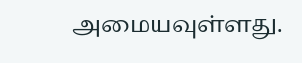அமையவுள்ளது.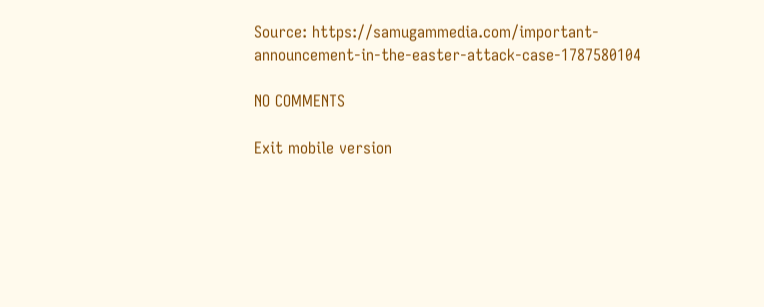Source: https://samugammedia.com/important-announcement-in-the-easter-attack-case-1787580104

NO COMMENTS

Exit mobile version